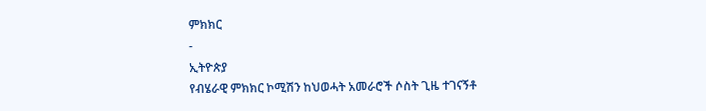ምክክር
-
ኢትዮጵያ
የብሄራዊ ምክክር ኮሚሽን ከህወሓት አመራሮች ሶስት ጊዜ ተገናኝቶ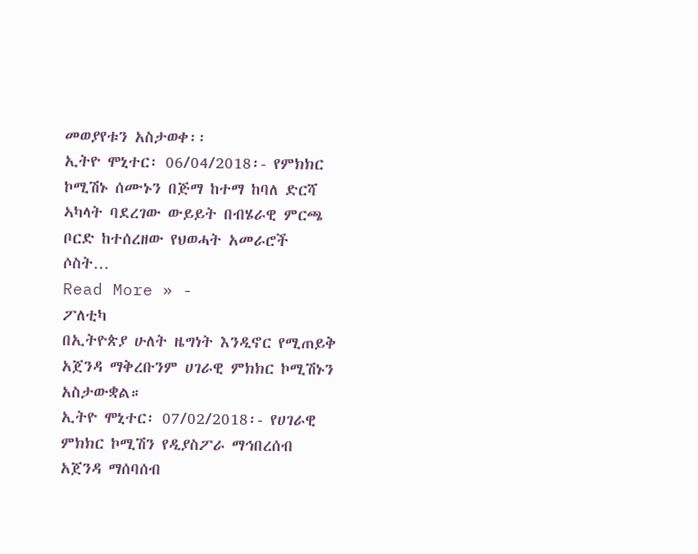መወያየቱን አስታወቀ፡፡
ኢትዮ ሞኒተር፡ 06/04/2018፡- የምክክር ኮሚሽኑ ሰሙኑን በጅማ ከተማ ከባለ ድርሻ ኣካላት ባደረገው ውይይት በብሄራዊ ምርጫ ቦርድ ከተሰረዘው የህወሓት አመራሮች ሶስት…
Read More » -
ፖለቲካ
በኢትዮጵያ ሁለት ዜግነት እንዲኖር የሚጠይቅ አጀንዳ ማቅረቡንም ሀገራዊ ምክክር ኮሚሽኑን አስታውቋል።
ኢትዮ ሞኒተር፡ 07/02/2018፡- የሀገራዊ ምክክር ኮሚሽን የዲያስፖራ ማኅበረሰብ አጀንዳ ማሰባሰብ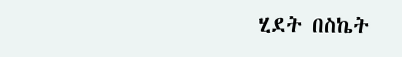ሂደት በስኬት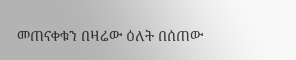መጠናቀቁን በዛሬው ዕለት በሰጠው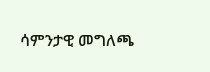ሳምንታዊ መግለጫ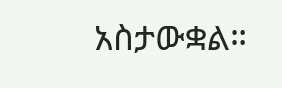አስታውቋል።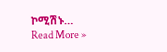ኮሚሽኑ…
Read More »